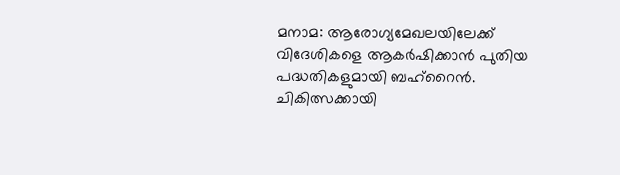മനാമ: ആരോഗ്യമേഖലയിലേക്ക് വിദേശികളെ ആകർഷിക്കാൻ പുതിയ പദ്ധതികളുമായി ബഹ്റൈൻ. ചികിത്സക്കായി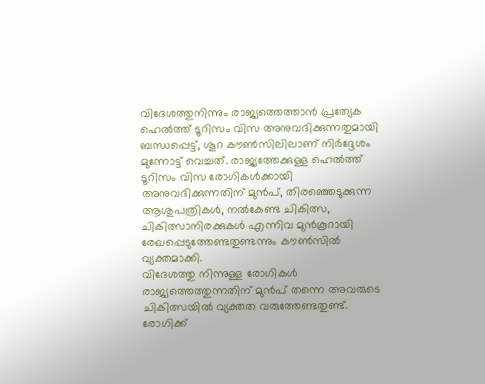വിദേശത്തുനിന്നും രാജ്യത്തെത്താൻ പ്രത്യേക ഹെൽത്ത് ടൂറിസം വിസ അനുവദിക്കുന്നതുമായി ബന്ധപ്പെട്ട്, ശൂറ കൗൺസിലിലാണ് നിർദ്ദേശം മുന്നോട്ട് വെച്ചത്. രാജ്യത്തേക്കുള്ള ഹെൽത്ത് ടൂറിസം വിസ രോഗികൾക്കായി അനുവദിക്കുന്നതിന് മുൻപ്, തിരഞ്ഞെടുക്കുന്ന ആശുപത്രികൾ, നൽകേണ്ട ചികിത്സ, ചികിത്സാനിരക്കുകൾ എന്നിവ മുൻകൂറായി രേഖപ്പെടുത്തേണ്ടതുണ്ടന്നും കൗൺസിൽ വ്യക്തമാക്കി.
വിദേശത്തു നിന്നുള്ള രോഗികൾ രാജ്യത്തെത്തുന്നതിന് മുൻപ് തന്നെ അവരുടെ ചികിത്സയിൽ വ്യക്തത വരുത്തേണ്ടതുണ്ട്. രോഗിക്ക്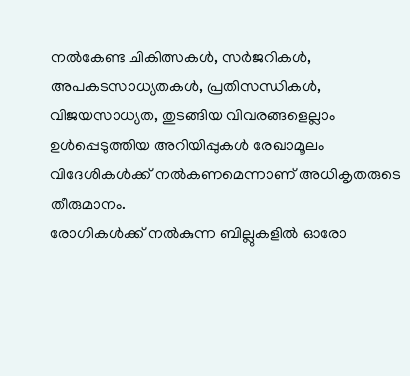നൽകേണ്ട ചികിത്സകൾ, സർജറികൾ, അപകടസാധ്യതകൾ, പ്രതിസന്ധികൾ, വിജയസാധ്യത, തുടങ്ങിയ വിവരങ്ങളെല്ലാം ഉൾപ്പെടുത്തിയ അറിയിപ്പുകൾ രേഖാമൂലം വിദേശികൾക്ക് നൽകണമെന്നാണ് അധികൃതരുടെ തീരുമാനം.
രോഗികൾക്ക് നൽകുന്ന ബില്ലുകളിൽ ഓരോ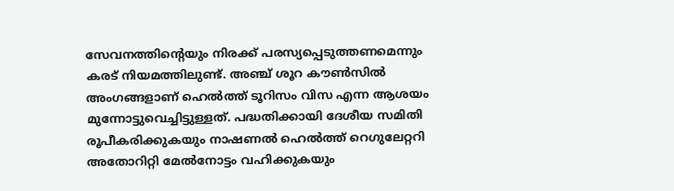സേവനത്തിന്റെയും നിരക്ക് പരസ്യപ്പെടുത്തണമെന്നും കരട് നിയമത്തിലുണ്ട്. അഞ്ച് ശൂറ കൗൺസിൽ അംഗങ്ങളാണ് ഹെൽത്ത് ടൂറിസം വിസ എന്ന ആശയം മുന്നോട്ടുവെച്ചിട്ടുള്ളത്. പദ്ധതിക്കായി ദേശീയ സമിതി രൂപീകരിക്കുകയും നാഷണൽ ഹെൽത്ത് റെഗുലേറ്ററി അതോറിറ്റി മേൽനോട്ടം വഹിക്കുകയും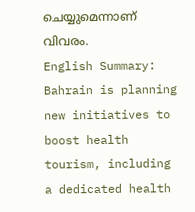ചെയ്യുമെന്നാണ് വിവരം.
English Summary: Bahrain is planning new initiatives to boost health tourism, including a dedicated health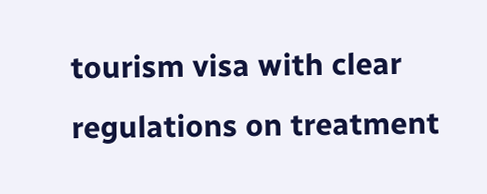tourism visa with clear regulations on treatment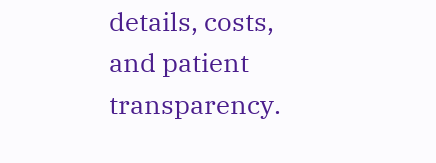details, costs, and patient transparency.